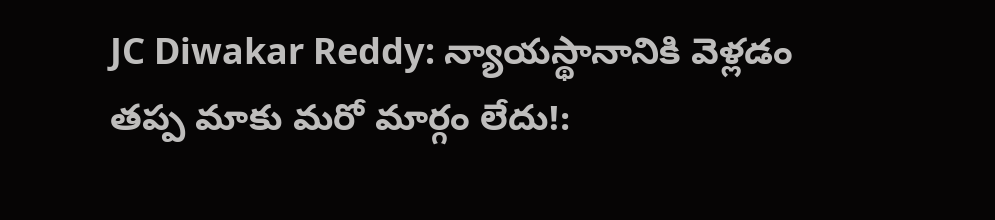JC Diwakar Reddy: న్యాయస్థానానికి వెళ్లడం తప్ప మాకు మరో మార్గం లేదు!: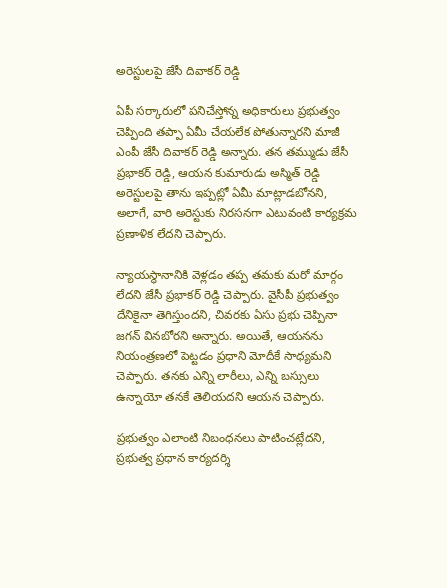అరెస్టులపై జేసీ దివాకర్ రెడ్డి

ఏపీ సర్కారులో పనిచేస్తోన్న అధికారులు ప్రభుత్వం చెప్పింది తప్పా ఏమీ చేయలేక పోతున్నారని మాజీ ఎంపీ జేసీ దివాకర్ రెడ్డి అన్నారు. తన తమ్ముడు జేసీ ప్రభాకర్ రెడ్డి, ఆయన కుమారుడు అస్మిత్ రెడ్డి అరెస్టులపై తాను ఇప్పట్లో ఏమీ మాట్లాడబోనని, అలాగే, వారి అరెస్టుకు నిరసనగా ఎటువంటి కార్యక్రమ ప్రణాళిక లేదని చెప్పారు.

న్యాయస్థానానికి వెళ్లడం తప్ప తమకు మరో మార్గం లేదని జేసీ ప్రభాకర్ రెడ్డి చెప్పారు. వైసీపీ ప్రభుత్వం దేనికైనా తెగిస్తుందని, చివరకు ఏసు ప్రభు చెప్పినా జగన్‌ వినబోరని అన్నారు. అయితే, ఆయనను నియంత్రణలో పెట్టడం ప్రధాని మోదీకే సాధ్యమని చెప్పారు. తనకు ఎన్ని లారీలు, ఎన్ని బస్సులు ఉన్నాయో తనకే తెలియదని ఆయన చెప్పారు.

ప్రభుత్వం ఎలాంటి నిబంధనలు పాటించట్లేదని, ప్రభుత్వ ప్రధాన కార్యదర్శి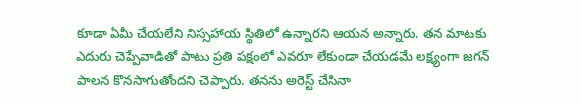కూడా ఏమీ చేయలేని నిస్సహాయ స్థితిలో ఉన్నారని ఆయన అన్నారు. తన మాటకు ఎదురు చెప్పేవాడితో పాటు ప్రతి పక్షంలో ఎవరూ లేకుండా చేయడమే లక్ష్యంగా జగన్ పాలన కొనసాగుతోందని చెప్పారు. తనను అరెస్ట్ చేసినా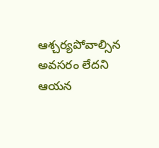ఆశ్చర్యపోవాల్సిన అవసరం లేదని ఆయన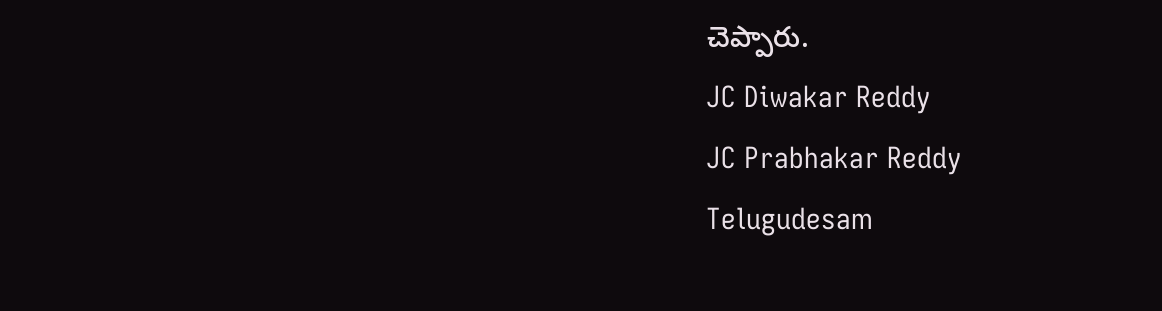చెప్పారు.
JC Diwakar Reddy
JC Prabhakar Reddy
Telugudesam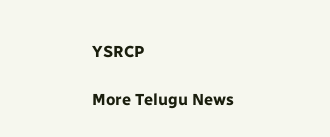YSRCP

More Telugu News